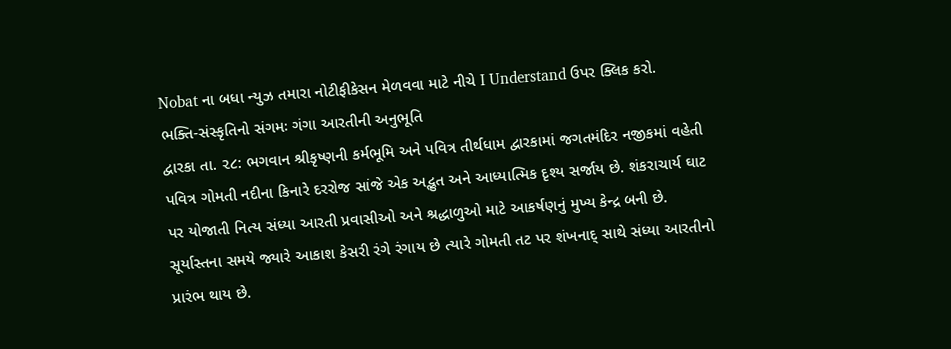Nobat ના બધા ન્યુઝ તમારા નોટીફીકેસન મેળવવા માટે નીચે I Understand ઉપર ક્લિક કરો.
ભક્તિ-સંસ્કૃતિનો સંગમઃ ગંગા આરતીની અનુભૂતિ
દ્વારકા તા. ૨૮: ભગવાન શ્રીકૃષ્ણની કર્મભૂમિ અને પવિત્ર તીર્થધામ દ્વારકામાં જગતમંદિર નજીકમાં વહેતી પવિત્ર ગોમતી નદીના કિનારે દરરોજ સાંજે એક અદ્ભુત અને આધ્યાત્મિક દૃશ્ય સર્જાય છે. શંકરાચાર્ય ઘાટ પર યોજાતી નિત્ય સંધ્યા આરતી પ્રવાસીઓ અને શ્રદ્ધાળુઓ માટે આકર્ષણનું મુખ્ય કેન્દ્ર બની છે.
સૂર્યાસ્તના સમયે જ્યારે આકાશ કેસરી રંગે રંગાય છે ત્યારે ગોમતી તટ પર શંખનાદ્ સાથે સંધ્યા આરતીનો પ્રારંભ થાય છે.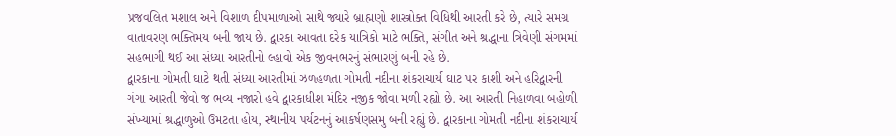પ્રજવલિત મશાલ અને વિશાળ દીપમાળાઓ સાથે જ્યારે બ્રાહ્મણો શાસ્ત્રોક્ત વિધિથી આરતી કરે છે, ત્યારે સમગ્ર વાતાવરણ ભક્તિમય બની જાય છે. દ્વારકા આવતા દરેક યાત્રિકો માટે ભક્તિ, સંગીત અને શ્રદ્ધાના ત્રિવેણી સંગમમાં સહભાગી થઈ આ સંધ્યા આરતીનો લ્હાવો એક જીવનભરનું સંભારણું બની રહે છે.
દ્વારકાના ગોમતી ઘાટે થતી સંધ્યા આરતીમાં ઝળહળતા ગોમતી નદીના શંકરાચાર્ય ઘાટ પર કાશી અને હરિદ્વારની ગંગા આરતી જેવો જ ભવ્ય નજારો હવે દ્વારકાધીશ મંદિર નજીક જોવા મળી રહ્યો છે. આ આરતી નિહાળવા બહોળી સંખ્યામાં શ્રદ્ધાળુઓ ઉમટતા હોય, સ્થાનીય પર્યટનનું આકર્ષણસમુ બની રહ્યું છે. દ્વારકાના ગોમતી નદીના શંકરાચાર્ય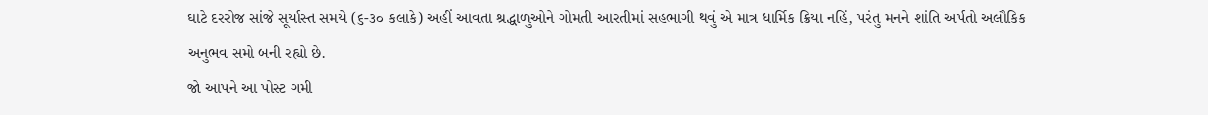ઘાટે દરરોજ સાંજે સૂર્યાસ્ત સમયે (૬-૩૦ કલાકે) અહીં આવતા શ્રદ્ધાળુઓને ગોમતી આરતીમાં સહભાગી થવું એ માત્ર ધાર્મિક ક્રિયા નહિં, પરંતુ મનને શાંતિ અર્પતો અલૌકિક અનુભવ સમો બની રહ્યો છે.
જો આપને આ પોસ્ટ ગમી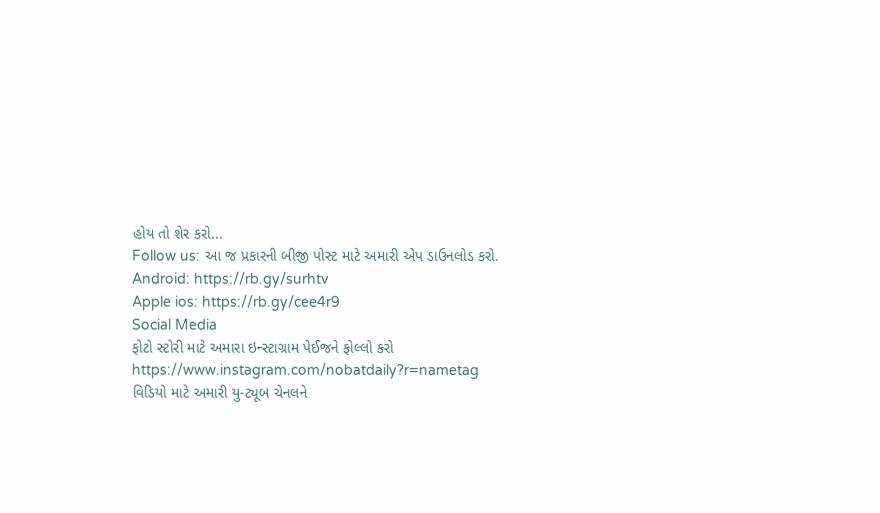હોય તો શેર કરો...
Follow us: આ જ પ્રકારની બીજી પોસ્ટ માટે અમારી એપ ડાઉનલોડ કરો.
Android: https://rb.gy/surhtv
Apple ios: https://rb.gy/cee4r9
Social Media
ફોટો સ્ટોરી માટે અમારા ઇન્સ્ટાગ્રામ પેઈજને ફોલ્લો કરો
https://www.instagram.com/nobatdaily?r=nametag
વિડિયો માટે અમારી યુ-ટ્યૂબ ચેનલને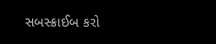સબસ્ક્રાઈબ કરો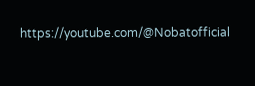https://youtube.com/@Nobatofficial